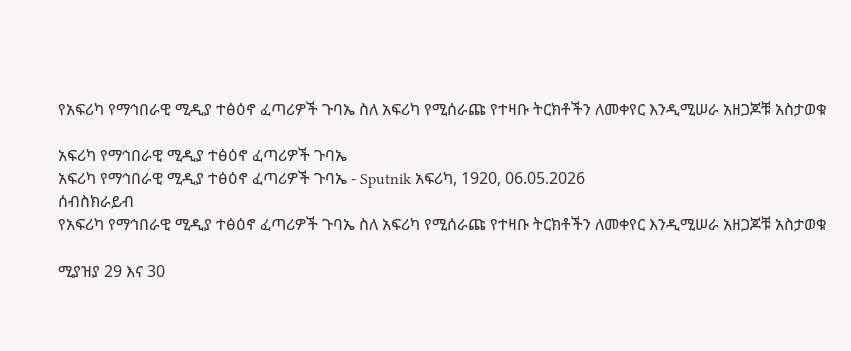የአፍሪካ የማኅበራዊ ሚዲያ ተፅዕኖ ፈጣሪዎች ጉባኤ ስለ አፍሪካ የሚሰራጩ የተዛቡ ትርክቶችን ለመቀየር እንዲሚሠራ አዘጋጆቹ አስታወቁ

አፍሪካ የማኅበራዊ ሚዲያ ተፅዕኖ ፈጣሪዎች ጉባኤ
አፍሪካ የማኅበራዊ ሚዲያ ተፅዕኖ ፈጣሪዎች ጉባኤ - Sputnik አፍሪካ, 1920, 06.05.2026
ሰብስክራይብ
የአፍሪካ የማኅበራዊ ሚዲያ ተፅዕኖ ፈጣሪዎች ጉባኤ ስለ አፍሪካ የሚሰራጩ የተዛቡ ትርክቶችን ለመቀየር እንዲሚሠራ አዘጋጆቹ አስታወቁ

ሚያዝያ 29 እና 30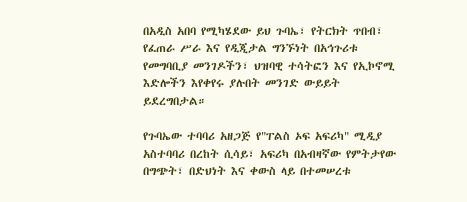በአዲስ አበባ የሚካሄደው ይህ ጉባኤ፣ የትርክት ጥበብ፣ የፈጠራ ሥራ እና የዲጂታል ግንኙነት በአኅጉሪቱ የመግባቢያ መንገዶችን፣ ህዝባዊ ተሳትፎን እና የኢኮኖሚ እድሎችን እየቀየሩ ያሉበት መንገድ ውይይት ይደረግበታል።

የጉባኤው ተባባሪ አዘጋጅ የ"ፐልስ ኦፍ አፍሪካ" ሚዲያ አስተባባሪ በረከት ሲሳይ፣ አፍሪካ በአብዛኛው የምትታየው በግጭት፣ በድህነት እና ቀውስ ላይ በተመሠረቱ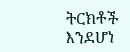ትርክቶች እንደሆነ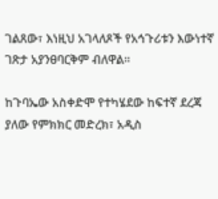ገልጸው፣ እነዚህ አገላለጾች የአኅጉሪቱን እውነተኛ ገጽታ አያንፀባርቅም ብለዋል።

ከጉባኤው አስቀድሞ የተካሄደው ከፍተኛ ደረጃ ያለው የምክክር መድረክ፣ አዲስ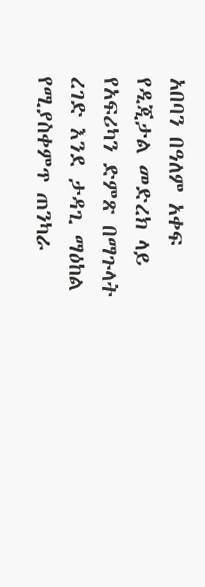አበባን በዓለም አቀፍ የዲጂታል መድረክ ላይ የአፍሪካን ድምጽ በማጉላት ረገድ እንደ ታዳጊ ማዕከል የሚያስቀምጥ ጠንካራ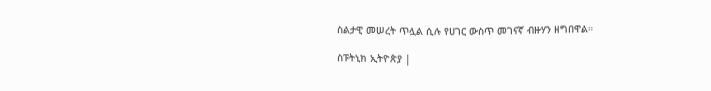ስልታዊ መሠረት ጥሏል ሲሉ የሀገር ውስጥ መገናኛ ብዙሃን ዘግበዋል።

ስፑትኒክ ኢትዮጵያ |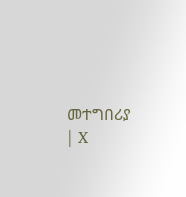መተግበሪያ | X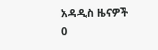አዳዲስ ዜናዎች
0